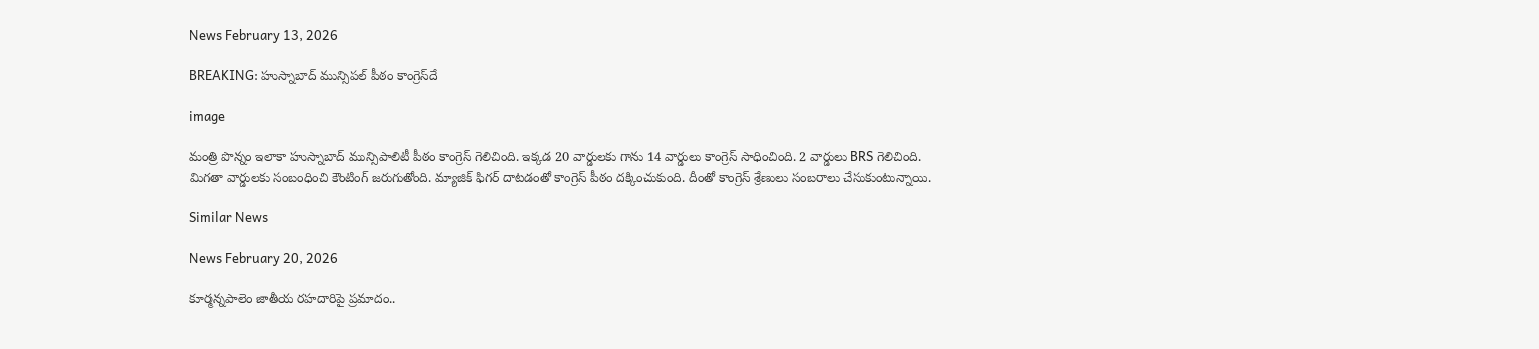News February 13, 2026

BREAKING: హుస్నాబాద్ మున్సిపల్ పీఠం కాంగ్రెస్‌దే

image

మంత్రి పొన్నం ఇలాకా హుస్నాబాద్ మున్సిపాలిటీ పీఠం కాంగ్రెస్ గెలిచింది. ఇక్కడ 20 వార్డులకు గాను 14 వార్డులు కాంగ్రెస్ సాధించింది. 2 వార్డులు BRS గెలిచింది. మిగతా వార్డులకు సంబంధించి కౌంటింగ్ జరుగుతోంది. మ్యాజిక్ ఫిగర్ దాటడంతో కాంగ్రెస్ పీఠం దక్కించుకుంది. దీంతో కాంగ్రెస్ శ్రేణులు సంబరాలు చేసుకుంటున్నాయి.

Similar News

News February 20, 2026

కూర్మన్నపాలెం జాతీయ రహదారిపై ప్రమాదం..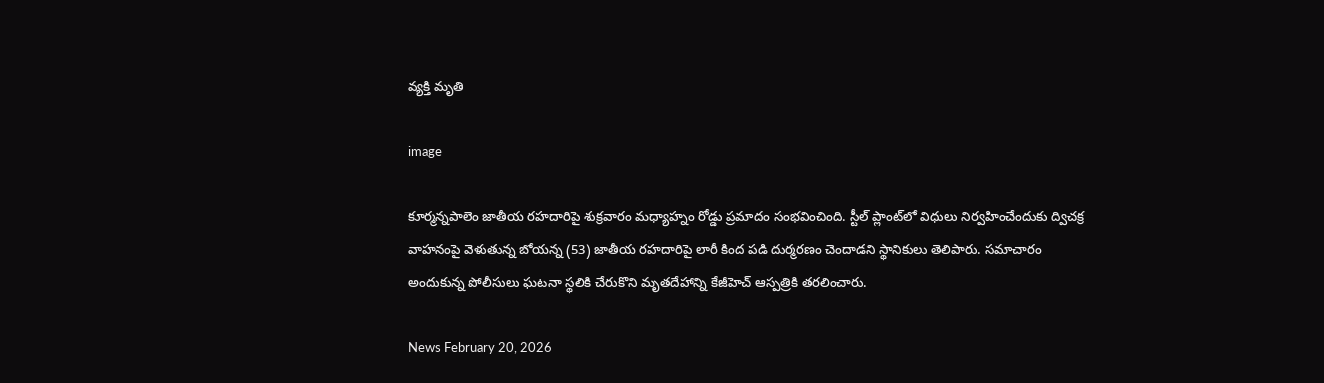వ్యక్తి మృతి

image

కూర్మన్నపాలెం జాతీయ రహదారిపై శుక్రవారం మధ్యాహ్నం రోడ్డు ప్రమాదం సంభవించింది. స్టీల్ ప్లాంట్‌లో విధులు నిర్వహించేందుకు ద్విచక్ర వాహనంపై వెళుతున్న బోయన్న (53) జాతీయ రహదారిపై లారీ కింద పడి దుర్మరణం చెందాడని స్థానికులు తెలిపారు. సమాచారం అందుకున్న పోలీసులు ఘటనా స్థలికి చేరుకొని మృతదేహాన్ని కేజీహెచ్ ఆస్పత్రికి తరలించారు.

News February 20, 2026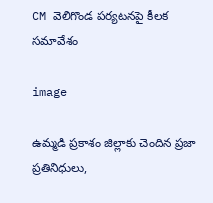CM వెలిగొండ పర్యటనపై కీలక సమావేశం

image

ఉమ్మడి ప్రకాశం జిల్లాకు చెందిన ప్రజా ప్రతినిధులు,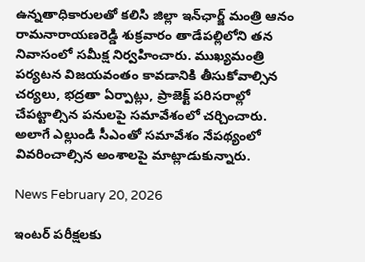ఉన్నతాధికారులతో కలిసి జిల్లా ఇన్‌ఛార్జ్ మంత్రి ఆనం రామనారాయణరెడ్డి శుక్రవారం తాడేపల్లిలోని తన నివాసంలో సమీక్ష నిర్వహించారు. ముఖ్యమంత్రి పర్యటన విజయవంతం కావడానికి తీసుకోవాల్సిన చర్యలు, భద్రతా ఏర్పాట్లు, ప్రాజెక్ట్ పరిసరాల్లో చేపట్టాల్సిన పనులపై సమావేశంలో చర్చించారు. అలాగే ఎల్లుండి సీఎంతో సమావేశం నేపథ్యంలో వివరించాల్సిన అంశాలపై మాట్లాడుకున్నారు.

News February 20, 2026

ఇంటర్ పరీక్షలకు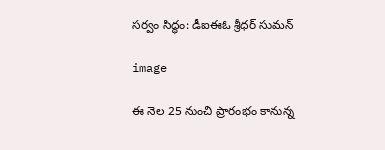సర్వం సిద్ధం: డీఐఈఓ శ్రీధర్ సుమన్

image

ఈ నెల 25 నుంచి ప్రారంభం కానున్న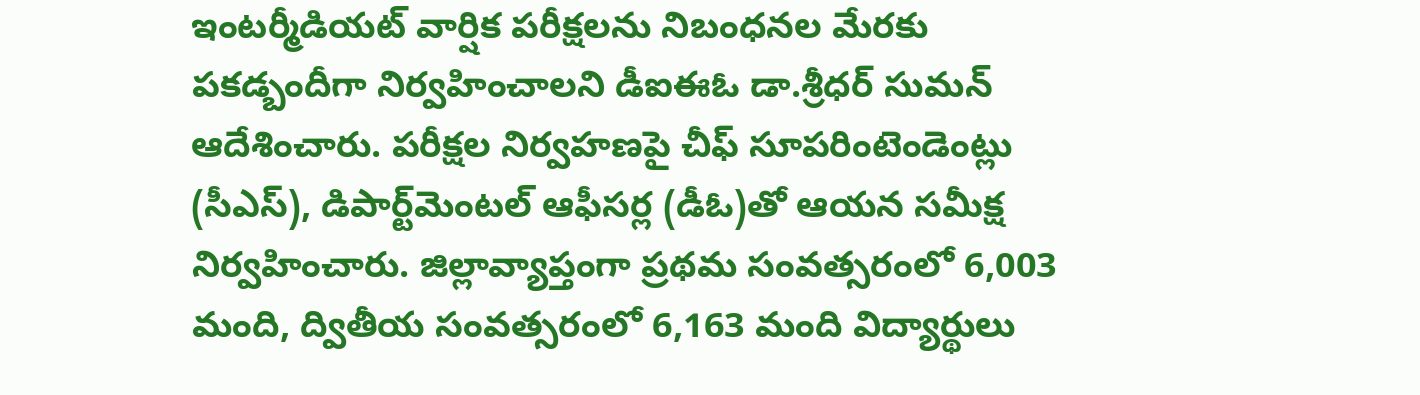ఇంటర్మీడియట్ వార్షిక పరీక్షలను నిబంధనల మేరకు పకడ్బందీగా నిర్వహించాలని డీఐఈఓ డా.శ్రీధర్ సుమన్ ఆదేశించారు. పరీక్షల నిర్వహణపై చీఫ్ సూపరింటెండెంట్లు (సీఎస్), డిపార్ట్‌మెంటల్ ఆఫీసర్ల (డీఓ)తో ఆయన సమీక్ష నిర్వహించారు. జిల్లావ్యాప్తంగా ప్రథమ సంవత్సరంలో 6,003 మంది, ద్వితీయ సంవత్సరంలో 6,163 మంది విద్యార్థులు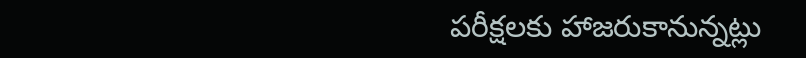పరీక్షలకు హాజరుకానున్నట్లు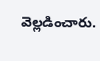వెల్లడించారు.